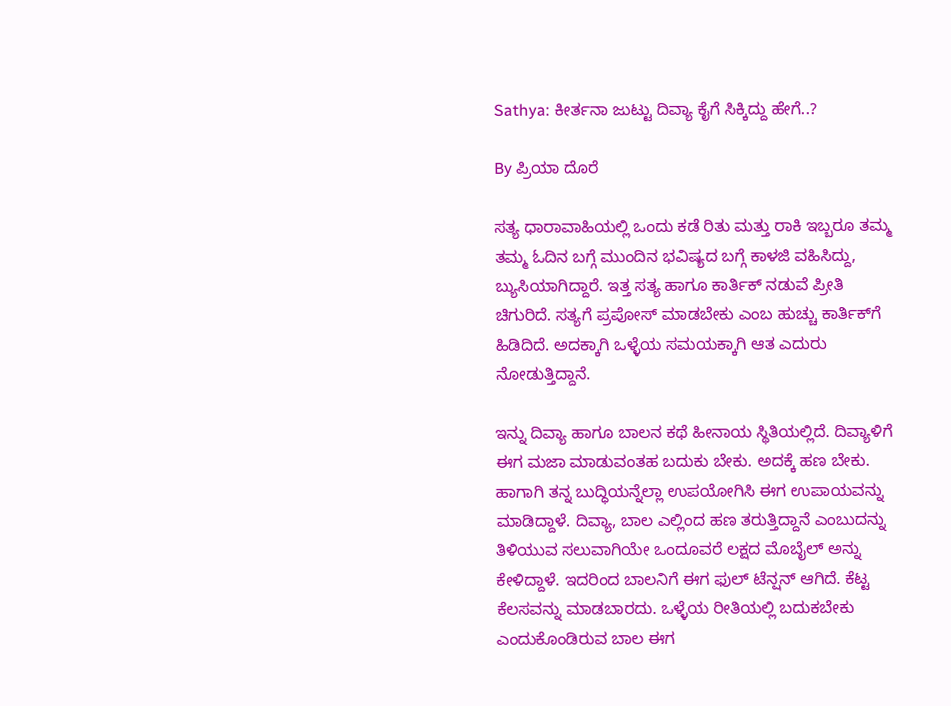Sathya: ಕೀರ್ತನಾ ಜುಟ್ಟು ದಿವ್ಯಾ ಕೈಗೆ ಸಿಕ್ಕಿದ್ದು ಹೇಗೆ..?

By ಪ್ರಿಯಾ ದೊರೆ

ಸತ್ಯ ಧಾರಾವಾಹಿಯಲ್ಲಿ ಒಂದು ಕಡೆ ರಿತು ಮತ್ತು ರಾಕಿ ಇಬ್ಬರೂ ತಮ್ಮ ತಮ್ಮ ಓದಿನ ಬಗ್ಗೆ ಮುಂದಿನ ಭವಿಷ್ಯದ ಬಗ್ಗೆ ಕಾಳಜಿ ವಹಿಸಿದ್ದು, ಬ್ಯುಸಿಯಾಗಿದ್ದಾರೆ. ಇತ್ತ ಸತ್ಯ ಹಾಗೂ ಕಾರ್ತಿಕ್ ನಡುವೆ ಪ್ರೀತಿ ಚಿಗುರಿದೆ. ಸತ್ಯಗೆ ಪ್ರಪೋಸ್ ಮಾಡಬೇಕು ಎಂಬ ಹುಚ್ಚು ಕಾರ್ತಿಕ್‌ಗೆ ಹಿಡಿದಿದೆ. ಅದಕ್ಕಾಗಿ ಒಳ್ಳೆಯ ಸಮಯಕ್ಕಾಗಿ ಆತ ಎದುರು ನೋಡುತ್ತಿದ್ದಾನೆ.

ಇನ್ನು ದಿವ್ಯಾ ಹಾಗೂ ಬಾಲನ ಕಥೆ ಹೀನಾಯ ಸ್ಥಿತಿಯಲ್ಲಿದೆ. ದಿವ್ಯಾಳಿಗೆ ಈಗ ಮಜಾ ಮಾಡುವಂತಹ ಬದುಕು ಬೇಕು. ಅದಕ್ಕೆ ಹಣ ಬೇಕು. ಹಾಗಾಗಿ ತನ್ನ ಬುದ್ಧಿಯನ್ನೆಲ್ಲಾ ಉಪಯೋಗಿಸಿ ಈಗ ಉಪಾಯವನ್ನು ಮಾಡಿದ್ದಾಳೆ. ದಿವ್ಯಾ, ಬಾಲ ಎಲ್ಲಿಂದ ಹಣ ತರುತ್ತಿದ್ದಾನೆ ಎಂಬುದನ್ನು ತಿಳಿಯುವ ಸಲುವಾಗಿಯೇ ಒಂದೂವರೆ ಲಕ್ಷದ ಮೊಬೈಲ್ ಅನ್ನು ಕೇಳಿದ್ದಾಳೆ. ಇದರಿಂದ ಬಾಲನಿಗೆ ಈಗ ಫುಲ್ ಟೆನ್ಷನ್ ಆಗಿದೆ. ಕೆಟ್ಟ ಕೆಲಸವನ್ನು ಮಾಡಬಾರದು. ಒಳ್ಳೆಯ ರೀತಿಯಲ್ಲಿ ಬದುಕಬೇಕು ಎಂದುಕೊಂಡಿರುವ ಬಾಲ ಈಗ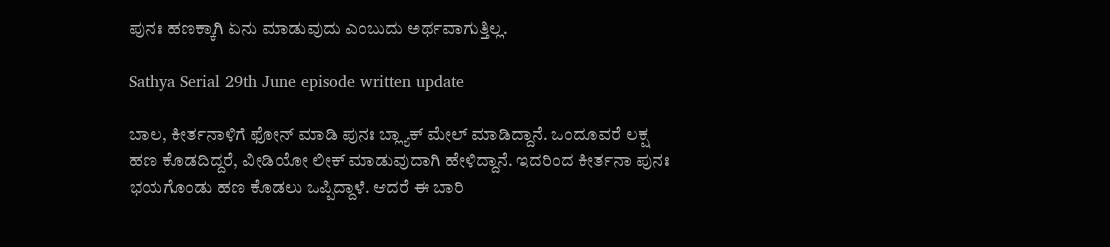ಪುನಃ ಹಣಕ್ಕಾಗಿ ಏನು ಮಾಡುವುದು ಎಂಬುದು ಅರ್ಥವಾಗುತ್ತಿಲ್ಲ.

Sathya Serial 29th June episode written update

ಬಾಲ, ಕೀರ್ತನಾಳಿಗೆ ಫೋನ್ ಮಾಡಿ ಪುನಃ ಬ್ಲ್ಯಾಕ್ ಮೇಲ್ ಮಾಡಿದ್ದಾನೆ. ಒಂದೂವರೆ ಲಕ್ಷ ಹಣ ಕೊಡದಿದ್ದರೆ, ವೀಡಿಯೋ ಲೀಕ್ ಮಾಡುವುದಾಗಿ ಹೇಳಿದ್ದಾನೆ. ಇದರಿಂದ ಕೀರ್ತನಾ ಪುನಃ ಭಯಗೊಂಡು ಹಣ ಕೊಡಲು ಒಪ್ಪಿದ್ದಾಳೆ. ಆದರೆ ಈ ಬಾರಿ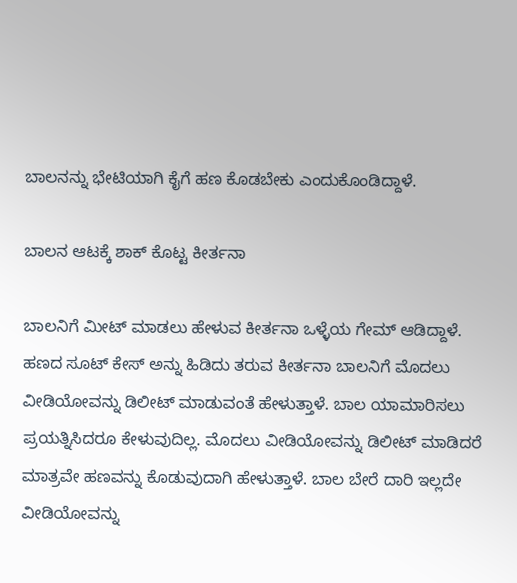ಬಾಲನನ್ನು ಭೇಟಿಯಾಗಿ ಕೈಗೆ ಹಣ ಕೊಡಬೇಕು ಎಂದುಕೊಂಡಿದ್ದಾಳೆ.

ಬಾಲನ ಆಟಕ್ಕೆ ಶಾಕ್ ಕೊಟ್ಟ ಕೀರ್ತನಾ

ಬಾಲನಿಗೆ ಮೀಟ್ ಮಾಡಲು ಹೇಳುವ ಕೀರ್ತನಾ ಒಳ್ಳೆಯ ಗೇಮ್ ಆಡಿದ್ದಾಳೆ. ಹಣದ ಸೂಟ್ ಕೇಸ್ ಅನ್ನು ಹಿಡಿದು ತರುವ ಕೀರ್ತನಾ ಬಾಲನಿಗೆ ಮೊದಲು ವೀಡಿಯೋವನ್ನು ಡಿಲೀಟ್ ಮಾಡುವಂತೆ ಹೇಳುತ್ತಾಳೆ. ಬಾಲ ಯಾಮಾರಿಸಲು ಪ್ರಯತ್ನಿಸಿದರೂ ಕೇಳುವುದಿಲ್ಲ. ಮೊದಲು ವೀಡಿಯೋವನ್ನು ಡಿಲೀಟ್ ಮಾಡಿದರೆ ಮಾತ್ರವೇ ಹಣವನ್ನು ಕೊಡುವುದಾಗಿ ಹೇಳುತ್ತಾಳೆ. ಬಾಲ ಬೇರೆ ದಾರಿ ಇಲ್ಲದೇ ವೀಡಿಯೋವನ್ನು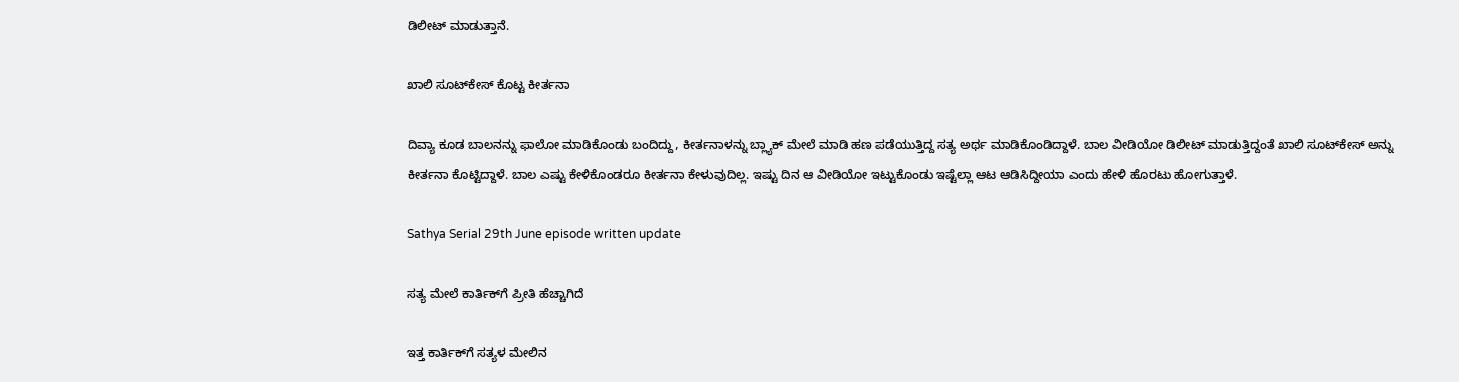ಡಿಲೀಟ್ ಮಾಡುತ್ತಾನೆ.

ಖಾಲಿ ಸೂಟ್‌ಕೇಸ್ ಕೊಟ್ಟ ಕೀರ್ತನಾ

ದಿವ್ಯಾ ಕೂಡ ಬಾಲನನ್ನು ಫಾಲೋ ಮಾಡಿಕೊಂಡು ಬಂದಿದ್ದು, ಕೀರ್ತನಾಳನ್ನು ಬ್ಲ್ಯಾಕ್ ಮೇಲೆ ಮಾಡಿ ಹಣ ಪಡೆಯುತ್ತಿದ್ದ ಸತ್ಯ ಅರ್ಥ ಮಾಡಿಕೊಂಡಿದ್ದಾಳೆ. ಬಾಲ ವೀಡಿಯೋ ಡಿಲೀಟ್ ಮಾಡುತ್ತಿದ್ದಂತೆ ಖಾಲಿ ಸೂಟ್‌ಕೇಸ್ ಅನ್ನು ಕೀರ್ತನಾ ಕೊಟ್ಟಿದ್ದಾಳೆ. ಬಾಲ ಎಷ್ಟು ಕೇಳಿಕೊಂಡರೂ ಕೀರ್ತನಾ ಕೇಳುವುದಿಲ್ಲ. ಇಷ್ಟು ದಿನ ಆ ವೀಡಿಯೋ ಇಟ್ಟುಕೊಂಡು ಇಷ್ಟೆಲ್ಲಾ ಆಟ ಆಡಿಸಿದ್ದೀಯಾ ಎಂದು ಹೇಳಿ ಹೊರಟು ಹೋಗುತ್ತಾಳೆ.

Sathya Serial 29th June episode written update

ಸತ್ಯ ಮೇಲೆ ಕಾರ್ತಿಕ್‌ಗೆ ಪ್ರೀತಿ ಹೆಚ್ಚಾಗಿದೆ

ಇತ್ತ ಕಾರ್ತಿಕ್‌ಗೆ ಸತ್ಯಳ ಮೇಲಿನ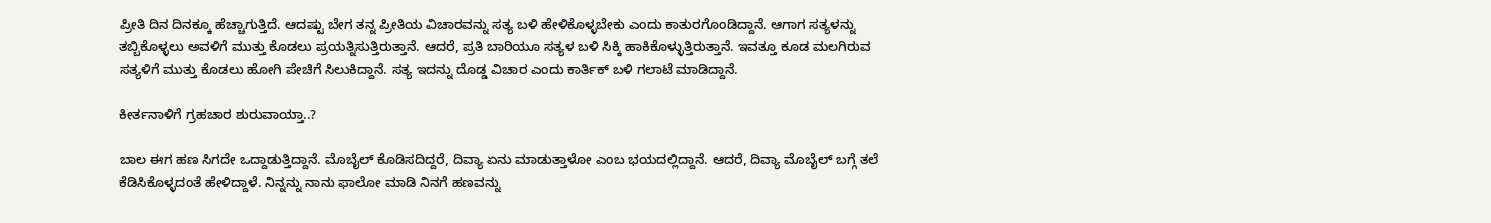ಪ್ರೀತಿ ದಿನ ದಿನಕ್ಕೂ ಹೆಚ್ಚಾಗುತ್ತಿದೆ. ಆದಷ್ಟು ಬೇಗ ತನ್ನ ಪ್ರೀತಿಯ ವಿಚಾರವನ್ನು ಸತ್ಯ ಬಳಿ ಹೇಳಿಕೊಳ್ಳಬೇಕು ಎಂದು ಕಾತುರಗೊಂಡಿದ್ದಾನೆ. ಆಗಾಗ ಸತ್ಯಳನ್ನು ತಬ್ಬಿಕೊಳ್ಳಲು ಅವಳಿಗೆ ಮುತ್ತು ಕೊಡಲು ಪ್ರಯತ್ನಿಸುತ್ತಿರುತ್ತಾನೆ. ಆದರೆ, ಪ್ರತಿ ಬಾರಿಯೂ ಸತ್ಯಳ ಬಳಿ ಸಿಕ್ಕಿ ಹಾಕಿಕೊಳ್ಳುತ್ತಿರುತ್ತಾನೆ. ಇವತ್ತೂ ಕೂಡ ಮಲಗಿರುವ ಸತ್ಯಳಿಗೆ ಮುತ್ತು ಕೊಡಲು ಹೋಗಿ ಪೇಚಿಗೆ ಸಿಲುಕಿದ್ದಾನೆ. ಸತ್ಯ ಇದನ್ನು ದೊಡ್ಡ ವಿಚಾರ ಎಂದು ಕಾರ್ತಿಕ್ ಬಳಿ ಗಲಾಟೆ ಮಾಡಿದ್ದಾನೆ.

ಕೀರ್ತನಾಳಿಗೆ ಗ್ರಹಚಾರ ಶುರುವಾಯ್ತಾ..?

ಬಾಲ ಈಗ ಹಣ ಸಿಗದೇ ಒದ್ದಾಡುತ್ತಿದ್ದಾನೆ. ಮೊಬೈಲ್ ಕೊಡಿಸದಿದ್ದರೆ, ದಿವ್ಯಾ ಏನು ಮಾಡುತ್ತಾಳೋ ಎಂಬ ಭಯದಲ್ಲಿದ್ದಾನೆ. ಆದರೆ, ದಿವ್ಯಾ ಮೊಬೈಲ್ ಬಗ್ಗೆ ತಲೆ ಕೆಡಿಸಿಕೊಳ್ಳದಂತೆ ಹೇಳಿದ್ದಾಳೆ. ನಿನ್ನನ್ನು ನಾನು ಫಾಲೋ ಮಾಡಿ ನಿನಗೆ ಹಣವನ್ನು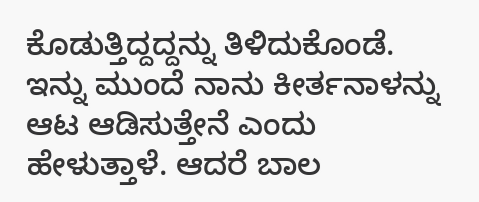ಕೊಡುತ್ತಿದ್ದದ್ದನ್ನು ತಿಳಿದುಕೊಂಡೆ. ಇನ್ನು ಮುಂದೆ ನಾನು ಕೀರ್ತನಾಳನ್ನು ಆಟ ಆಡಿಸುತ್ತೇನೆ ಎಂದು ಹೇಳುತ್ತಾಳೆ. ಆದರೆ ಬಾಲ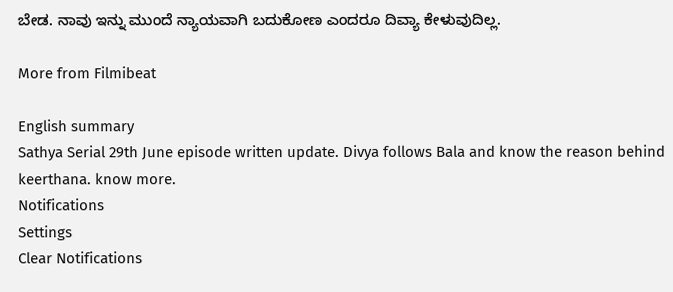ಬೇಡ. ನಾವು ಇನ್ನು ಮುಂದೆ ನ್ಯಾಯವಾಗಿ ಬದುಕೋಣ ಎಂದರೂ ದಿವ್ಯಾ ಕೇಳುವುದಿಲ್ಲ.

More from Filmibeat

English summary
Sathya Serial 29th June episode written update. Divya follows Bala and know the reason behind keerthana. know more.
Notifications
Settings
Clear Notifications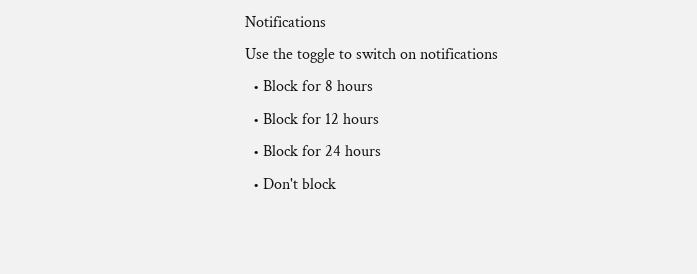Notifications
Use the toggle to switch on notifications
  • Block for 8 hours
  • Block for 12 hours
  • Block for 24 hours
  • Don't block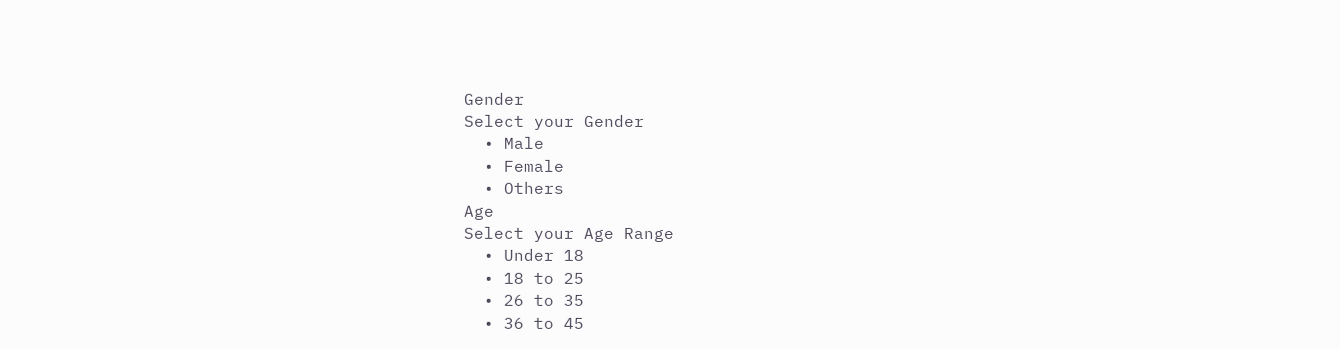Gender
Select your Gender
  • Male
  • Female
  • Others
Age
Select your Age Range
  • Under 18
  • 18 to 25
  • 26 to 35
  • 36 to 45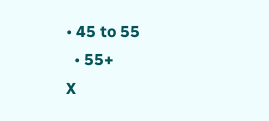• 45 to 55
  • 55+
X